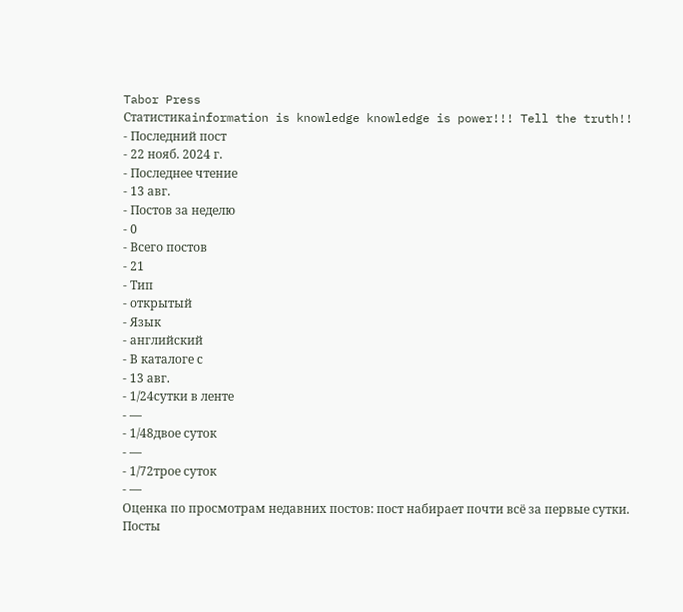Tabor Press
Статистикаinformation is knowledge knowledge is power!!! Tell the truth!!
- Последний пост
- 22 нояб. 2024 г.
- Последнее чтение
- 13 авг.
- Постов за неделю
- 0
- Всего постов
- 21
- Тип
- открытый
- Язык
- английский
- В каталоге с
- 13 авг.
- 1/24сутки в ленте
- —
- 1/48двое суток
- —
- 1/72трое суток
- —
Оценка по просмотрам недавних постов: пост набирает почти всё за первые сутки.
Посты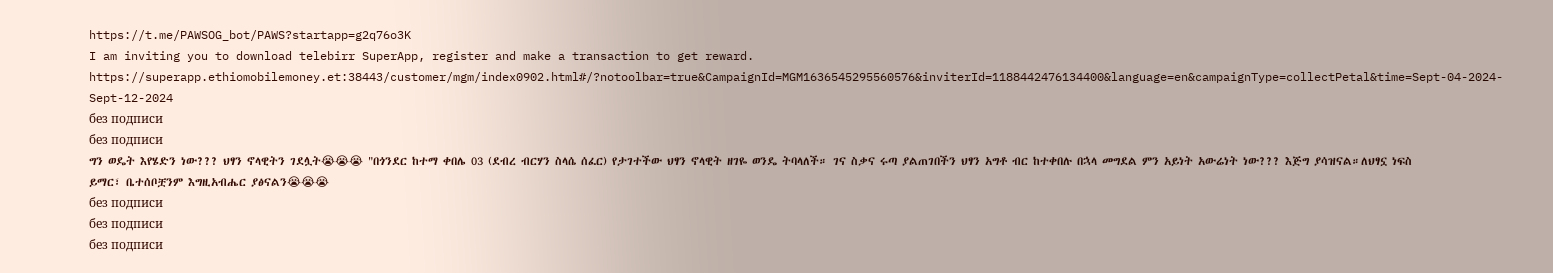https://t.me/PAWSOG_bot/PAWS?startapp=g2q76o3K
I am inviting you to download telebirr SuperApp, register and make a transaction to get reward. https://superapp.ethiomobilemoney.et:38443/customer/mgm/index0902.html#/?notoolbar=true&CampaignId=MGM1636545295560576&inviterId=1188442476134400&language=en&campaignType=collectPetal&time=Sept-04-2024-Sept-12-2024
без подписи
без подписи
ግን ወዴት እየሄድን ነው??? ህፃን ኖላዊትን ገደሏት😭😭😭 "በጎንደር ከተማ ቀበሌ 03 (ደብረ ብርሃን ስላሴ ሰፈር) የታገተችው ህፃን ኖላዊት ዘገዬ ወንዴ ትባላለች። ገና ስቃና ሩጣ ያልጠገበችን ህፃን አግቶ ብር ከተቀበሉ በኋላ መግደል ምን አይነት አውሬነት ነው??? እጅግ ያሳዝናል።ለህፃኗ ነፍስ ይማር፣ ቤተሰቦቿንም እግዚአብሔር ያፅናልን😭😭😭
без подписи
без подписи
без подписи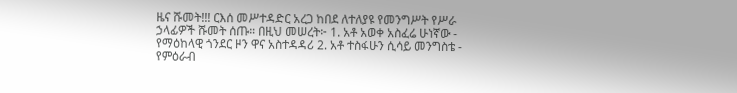ዜና ሹመት!!! ርእሰ መሥተዳድር አረጋ ከበደ ለተለያዩ የመንግሥት የሥራ ኃላፊዎች ሹመት ሰጡ። በዚህ መሠረት፦ 1. አቶ አወቀ አስፈሬ ሁነኛው - የማዕከላዊ ጎንደር ዞን ዋና አስተዳዳሪ 2. አቶ ተስፋሁን ሲሳይ መንግስቴ - የምዕራብ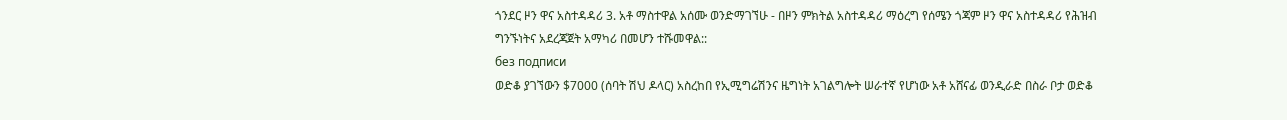ጎንደር ዞን ዋና አስተዳዳሪ 3. አቶ ማስተዋል አሰሙ ወንድማገኘሁ - በዞን ምክትል አስተዳዳሪ ማዕረግ የሰሜን ጎጃም ዞን ዋና አስተዳዳሪ የሕዝብ ግንኙነትና አደረጃጀት አማካሪ በመሆን ተሹመዋል::
без подписи
ወድቆ ያገኘውን $7000 (ሰባት ሽህ ዶላር) አስረከበ የኢሚግሬሽንና ዜግነት አገልግሎት ሠራተኛ የሆነው አቶ አሸናፊ ወንዲራድ በስራ ቦታ ወድቆ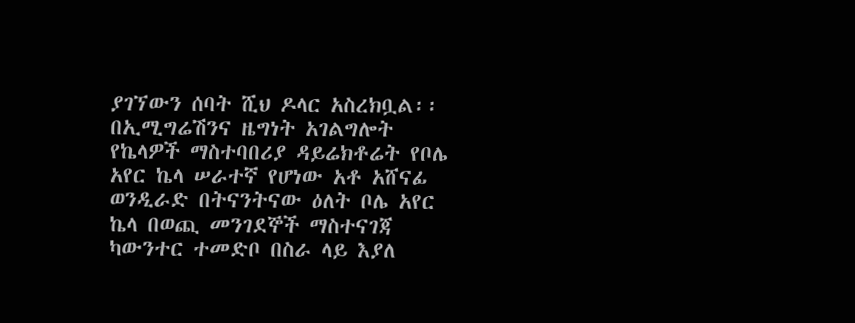ያገኘውን ሰባት ሺህ ዶላር አስረክቧል፡፡ በኢሚግሬሽንና ዜግነት አገልግሎት የኬላዎች ማስተባበሪያ ዳይሬክቶሬት የቦሌ አየር ኬላ ሠራተኛ የሆነው አቶ አሸናፊ ወንዲራድ በትናንትናው ዕለት ቦሌ አየር ኬላ በወጪ መንገደኞች ማስተናገጃ ካውንተር ተመድቦ በስራ ላይ እያለ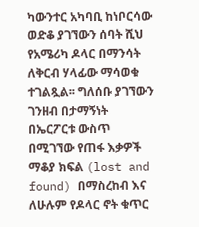ካውንተር አካባቢ ከነቦርሳው ወድቆ ያገኘውን ሰባት ሺህ የአሜሪካ ዶላር በማንሳት ለቅርብ ሃላፊው ማሳወቁ ተገልጿል፡፡ ግለሰቡ ያገኘውን ገንዘብ በታማኝነት በኤርፖርቱ ውስጥ በሚገኘው የጠፋ እቃዎች ማቆያ ክፍል (lost and found) በማስረከብ እና ለሁሉም የዶላር ኖት ቁጥር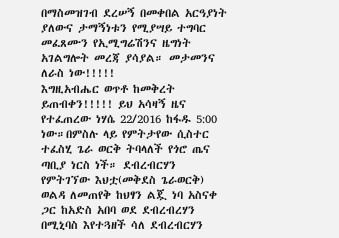በማስመዝገብ ደረሠኝ በመቀበል አርዓያነት ያለውና ታማኝነቱን የሚያሣይ ተግባር መፈጸሙን የኢሚግሬሽንና ዜግነት አገልግሎት መረጃ ያሳያል። መታመንና ለራስ ነው!!!!!
እግዚአብሔር ወጥቶ ከመቅረት ይጠብቀን!!!!! ይህ አሳዛኝ ዜና የተፈጠረው ነሃሴ 22/2016 ከፋዱ 5:00 ነው።በምስሉ ላይ የምትታየው ሲስተር ተፈስሂ ጌራ ወርቅ ትባላለች የጎሮ ጤና ጣቢያ ነርስ ነች። ደብረብርሃን የምትገኘው እህቷ(መቅደስ ጌራወርቅ) ወልዳ ለመጠየቅ ከህፃን ልጇ ነባ አስናቀ ጋር ከአድስ አበባ ወደ ደብረብረሃን በሚኒባስ እየተጓዘች ሳለ ደብረብርሃን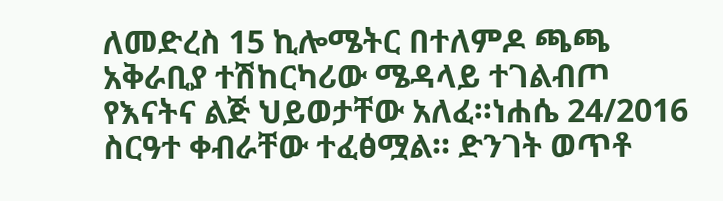ለመድረስ 15 ኪሎሜትር በተለምዶ ጫጫ አቅራቢያ ተሽከርካሪው ሜዳላይ ተገልብጦ የእናትና ልጅ ህይወታቸው አለፈ።ነሐሴ 24/2016 ስርዓተ ቀብራቸው ተፈፅሟል። ድንገት ወጥቶ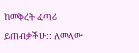ከመቅረት ፈጣሪ ይጠብቃችሁ:: ለመላው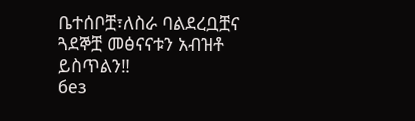ቤተሰቦቿ፣ለስራ ባልደረቧቿና ጓደኞቿ መፅናናቱን አብዝቶ ይስጥልን‼
без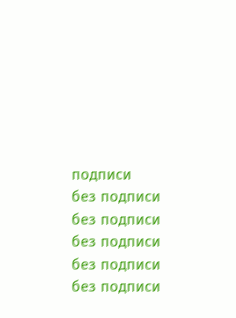подписи
без подписи
без подписи
без подписи
без подписи
без подписи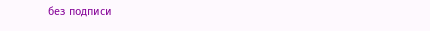без подписи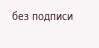без подписи